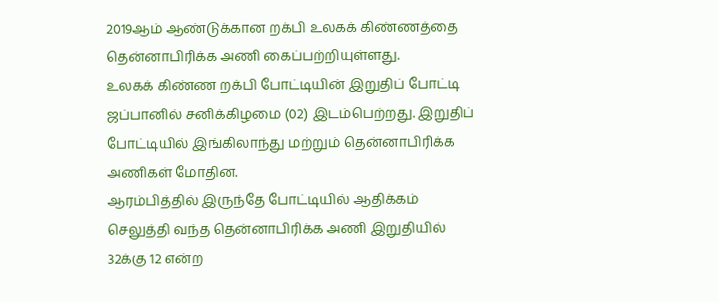2019ஆம் ஆண்டுக்கான றக்பி உலகக் கிண்ணத்தை தென்னாபிரிக்க அணி கைப்பற்றியுள்ளது.
உலகக் கிண்ண றக்பி போட்டியின் இறுதிப் போட்டி ஜப்பானில் சனிக்கிழமை (02) இடம்பெற்றது. இறுதிப் போட்டியில் இங்கிலாந்து மற்றும் தென்னாபிரிக்க அணிகள் மோதின.
ஆரம்பித்தில் இருந்தே போட்டியில் ஆதிக்கம் செலுத்தி வந்த தென்னாபிரிக்க அணி இறுதியில் 32க்கு 12 என்ற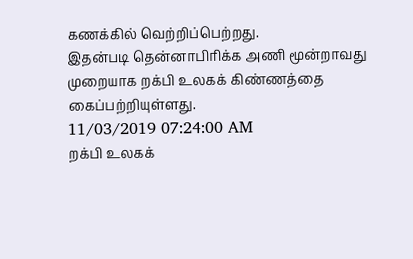கணக்கில் வெற்றிப்பெற்றது.
இதன்படி தென்னாபிரிக்க அணி மூன்றாவது முறையாக றக்பி உலகக் கிண்ணத்தை கைப்பற்றியுள்ளது.
11/03/2019 07:24:00 AM
றக்பி உலகக்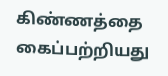கிண்ணத்தை கைப்பற்றியது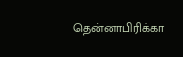தென்னாபிரிக்கா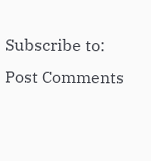Subscribe to:
Post Comments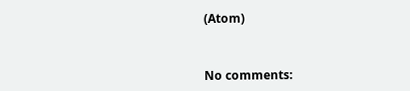(Atom)



No comments: